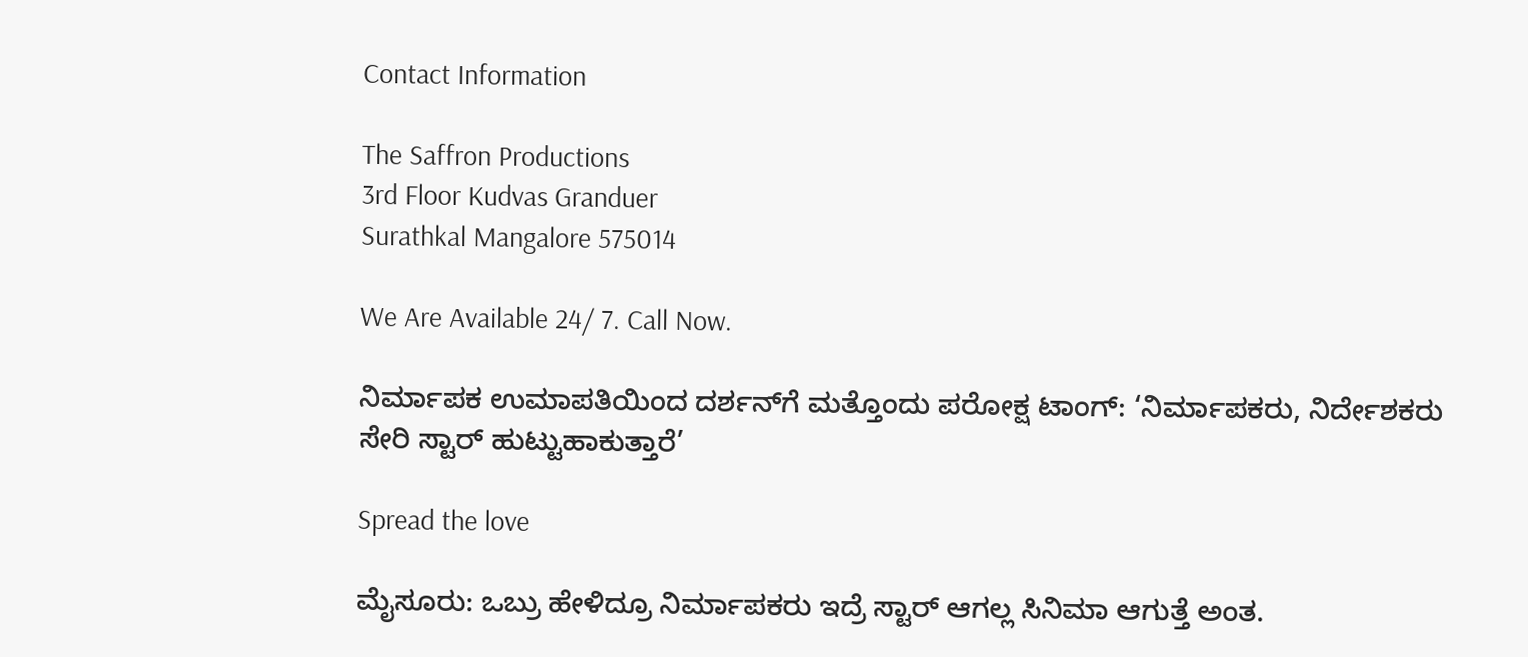Contact Information

The Saffron Productions
3rd Floor Kudvas Granduer
Surathkal Mangalore 575014

We Are Available 24/ 7. Call Now.

ನಿರ್ಮಾಪಕ ಉಮಾಪತಿಯಿಂದ ದರ್ಶನ್‌ಗೆ ಮತ್ತೊಂದು ಪರೋಕ್ಷ ಟಾಂಗ್: ‘ನಿರ್ಮಾಪಕರು, ನಿರ್ದೇಶಕರು ಸೇರಿ ಸ್ಟಾರ್‌ ಹುಟ್ಟುಹಾಕುತ್ತಾರೆ’

Spread the love

ಮೈಸೂರು: ಒಬ್ರು ಹೇಳಿದ್ರೂ ನಿರ್ಮಾಪಕರು ಇದ್ರೆ ಸ್ಟಾರ್ ಆಗಲ್ಲ ಸಿನಿಮಾ ಆಗುತ್ತೆ ಅಂತ.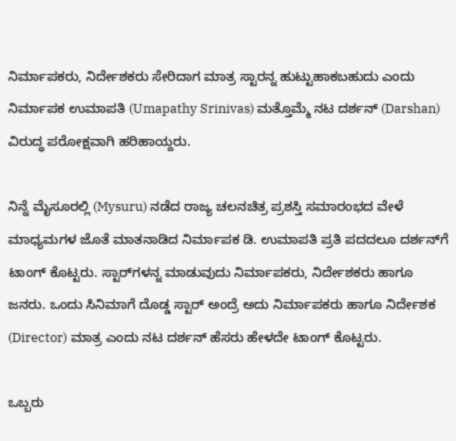ನಿರ್ಮಾಪಕರು, ನಿರ್ದೇಶಕರು ಸೇರಿದಾಗ ಮಾತ್ರ ಸ್ಟಾರನ್ನ ಹುಟ್ಟುಹಾಕಬಹುದು ಎಂದು ನಿರ್ಮಾಪಕ ಉಮಾಪತಿ (Umapathy Srinivas) ಮತ್ತೊಮ್ಮೆ ನಟ ದರ್ಶನ್ (Darshan) ವಿರುದ್ಧ ಪರೋಕ್ಷವಾಗಿ ಹರಿಹಾಯ್ದರು.

ನಿನ್ನೆ ಮೈಸೂರಲ್ಲಿ (Mysuru) ನಡೆದ ರಾಜ್ಯ ಚಲನಚಿತ್ರ ಪ್ರಶಸ್ತಿ ಸಮಾರಂಭದ ವೇಳೆ ಮಾಧ್ಯಮಗಳ ಜೊತೆ ಮಾತನಾಡಿದ ನಿರ್ಮಾಪಕ ಡಿ. ಉಮಾಪತಿ ಪ್ರತಿ ಪದದಲೂ ದರ್ಶನ್‌ಗೆ ಟಾಂಗ್ ಕೊಟ್ಟರು. ಸ್ಟಾರ್‌ಗಳನ್ನ ಮಾಡುವುದು ನಿರ್ಮಾಪಕರು, ನಿರ್ದೇಶಕರು ಹಾಗೂ ಜನರು. ಒಂದು ಸಿನಿಮಾಗೆ ದೊಡ್ಡ ಸ್ಟಾರ್ ಅಂದ್ರೆ ಅದು ನಿರ್ಮಾಪಕರು ಹಾಗೂ ನಿರ್ದೇಶಕ (Director) ಮಾತ್ರ ಎಂದು ನಟ ದರ್ಶನ್ ಹೆಸರು ಹೇಳದೇ ಟಾಂಗ್ ಕೊಟ್ಟರು.

ಒಬ್ಬರು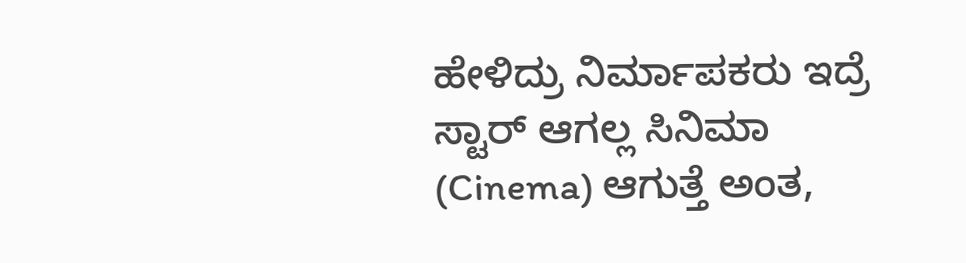ಹೇಳಿದ್ರು ನಿರ್ಮಾಪಕರು ಇದ್ರೆ ಸ್ಟಾರ್ ಆಗಲ್ಲ ಸಿನಿಮಾ (Cinema) ಆಗುತ್ತೆ ಅಂತ,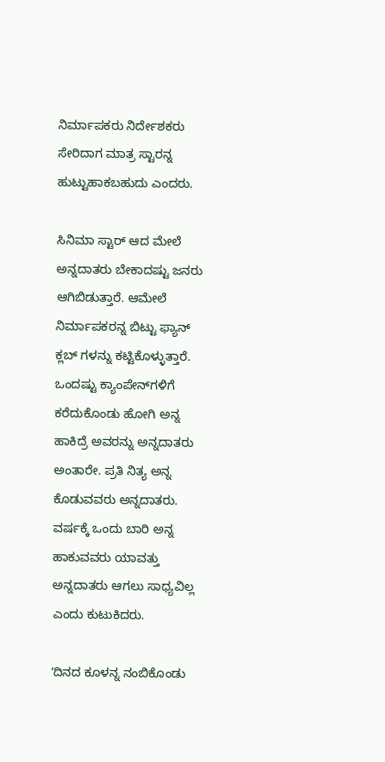ನಿರ್ಮಾಪಕರು ನಿರ್ದೇಶಕರು ಸೇರಿದಾಗ ಮಾತ್ರ ಸ್ಟಾರನ್ನ ಹುಟ್ಟುಹಾಕಬಹುದು ಎಂದರು.

ಸಿನಿಮಾ ಸ್ಟಾರ್ ಆದ ಮೇಲೆ ಅನ್ನದಾತರು ಬೇಕಾದಷ್ಟು ಜನರು ಆಗಿಬಿಡುತ್ತಾರೆ. ಆಮೇಲೆ ನಿರ್ಮಾಪಕರನ್ನ ಬಿಟ್ಟು ಫ್ಯಾನ್ ಕ್ಲಬ್ ಗಳನ್ನು ಕಟ್ಟಿಕೊಳ್ಳುತ್ತಾರೆ. ಒಂದಷ್ಟು ಕ್ಯಾಂಪೇನ್‌ಗಳಿಗೆ ಕರೆದುಕೊಂಡು ಹೋಗಿ ಅನ್ನ ಹಾಕಿದ್ರೆ ಅವರನ್ನು ಅನ್ನದಾತರು ಅಂತಾರೇ. ಪ್ರತಿ ನಿತ್ಯ ಅನ್ನ ಕೊಡುವವರು ಅನ್ನದಾತರು. ವರ್ಷಕ್ಕೆ ಒಂದು ಬಾರಿ ಅನ್ನ ಹಾಕುವವರು ಯಾವತ್ತು ಅನ್ನದಾತರು ಆಗಲು ಸಾಧ್ಯವಿಲ್ಲ ಎಂದು ಕುಟುಕಿದರು.

ʻದಿನದ ಕೂಳನ್ನ ನಂಬಿಕೊಂಡು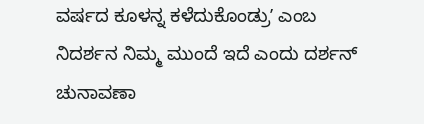ವರ್ಷದ ಕೂಳನ್ನ ಕಳೆದುಕೊಂಡ್ರುʼ ಎಂಬ ನಿದರ್ಶನ ನಿಮ್ಮ‌ ಮುಂದೆ ಇದೆ ಎಂದು ದರ್ಶನ್ ಚುನಾವಣಾ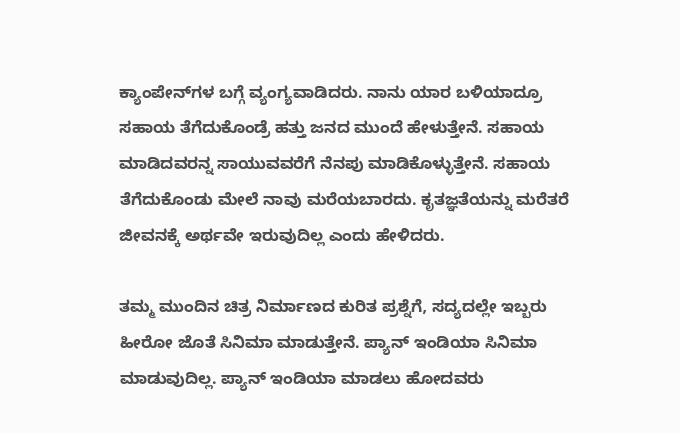ಕ್ಯಾಂಪೇನ್‌ಗಳ ಬಗ್ಗೆ ವ್ಯಂಗ್ಯವಾಡಿದರು. ನಾನು ಯಾರ ಬಳಿಯಾದ್ರೂ ಸಹಾಯ ತೆಗೆದುಕೊಂಡ್ರೆ ಹತ್ತು ಜನದ ಮುಂದೆ ಹೇಳುತ್ತೇನೆ. ಸಹಾಯ ಮಾಡಿದವರನ್ನ ಸಾಯುವವರೆಗೆ ನೆನಪು ಮಾಡಿಕೊಳ್ಳುತ್ತೇನೆ. ಸಹಾಯ ತೆಗೆದುಕೊಂಡು ಮೇಲೆ ನಾವು ಮರೆಯಬಾರದು. ಕೃತಜ್ಞತೆಯನ್ನು ಮರೆತರೆ ಜೀವನಕ್ಕೆ ಅರ್ಥವೇ ಇರುವುದಿಲ್ಲ ಎಂದು ಹೇಳಿದರು.

ತಮ್ಮ ಮುಂದಿನ ಚಿತ್ರ ನಿರ್ಮಾಣದ ಕುರಿತ ಪ್ರಶ್ನೆಗೆ, ಸದ್ಯದಲ್ಲೇ ಇಬ್ಬರು ಹೀರೋ ಜೊತೆ ಸಿನಿಮಾ ಮಾಡುತ್ತೇನೆ. ಪ್ಯಾನ್ ಇಂಡಿಯಾ ಸಿನಿಮಾ ಮಾಡುವುದಿಲ್ಲ. ಪ್ಯಾನ್ ಇಂಡಿಯಾ ಮಾಡಲು ಹೋದವರು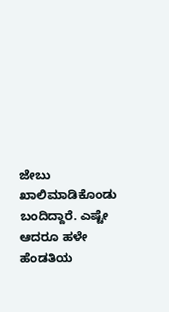ಜೇಬು ಖಾಲಿಮಾಡಿಕೊಂಡು ಬಂದಿದ್ದಾರೆ. ಎಷ್ಟೇ ಆದರೂ ಹಳೇ ಹೆಂಡತಿಯ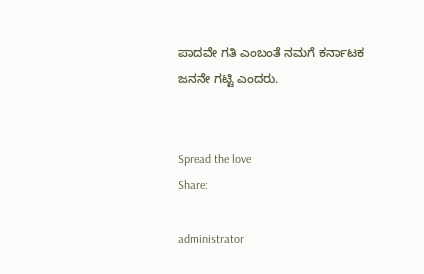ಪಾದವೇ ಗತಿ ಎಂಬಂತೆ ನಮಗೆ ಕರ್ನಾಟಕ ಜನನೇ ಗಟ್ಟಿ ಎಂದರು.


Spread the love
Share:

administrator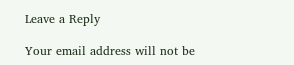Leave a Reply

Your email address will not be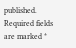published. Required fields are marked *